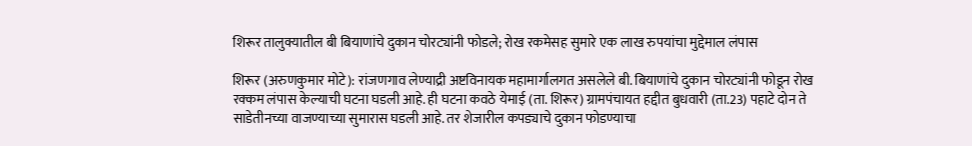शिरूर तालुक्यातील बी बियाणांचे दुकान चोरट्यांनी फोडले; रोख रकमेसह सुमारे एक लाख रुपयांचा मुद्देमाल लंपास

शिरूर (अरुणकुमार मोटे): रांजणगाव लेण्याद्री अष्टविनायक महामार्गालगत असलेले बी. बियाणांचे दुकान चोरट्यांनी फोडून रोख रक्कम लंपास केल्याची घटना घडली आहे. ही घटना कवठे येमाई (ता. शिरूर) ग्रामपंचायत हद्दीत बुधवारी (ता.23) पहाटे दोन ते साडेतीनच्या वाजण्याच्या सुमारास घडली आहे. तर शेजारील कपड्याचे दुकान फोडण्याचा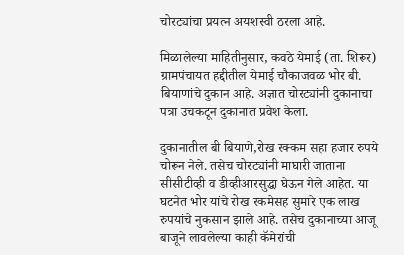चोरट्यांचा प्रयत्न अयशस्वी ठरला आहे.

मिळालेल्या माहितीनुसार, कवठे येमाई (ता. शिरूर) ग्रामपंचायत हद्दीतील येमाई चौकाजवळ भोर बी. बियाणांचे दुकान आहे. अज्ञात चोरट्यांनी दुकानाचा पत्रा उचकटून दुकानात प्रवेश केला.

दुकानातील बी बियाणे,रोख रक्कम सहा हजार रुपये चोरून नेले. तसेच चोरट्यांनी माघारी जाताना सीसीटीव्ही व डीव्हीआरसुद्धा घेऊन गेले आहेत. या घटनेत भोर यांचे रोख रकमेसह सुमारे एक लाख रुपयांचे नुकसान झाले आहे. तसेच दुकानाच्या आजू बाजूने लावलेल्या काही कॅमेरांची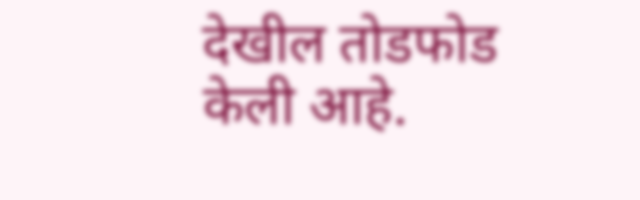देखील तोडफोड केली आहे.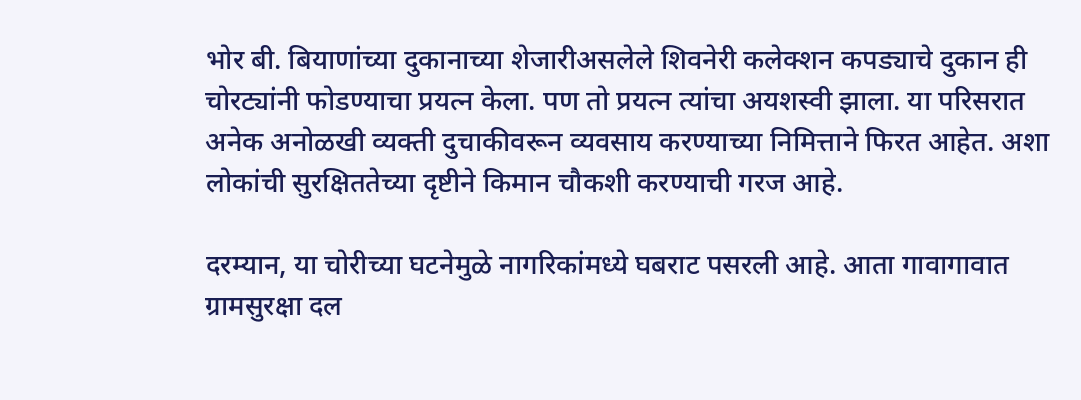भोर बी. बियाणांच्या दुकानाच्या शेजारीअसलेले शिवनेरी कलेक्शन कपड्याचे दुकान ही चोरट्यांनी फोडण्याचा प्रयत्न केला. पण तो प्रयत्न त्यांचा अयशस्वी झाला. या परिसरात अनेक अनोळखी व्यक्ती दुचाकीवरून व्यवसाय करण्याच्या निमित्ताने फिरत आहेत. अशा लोकांची सुरक्षिततेच्या दृष्टीने किमान चौकशी करण्याची गरज आहे.

दरम्यान, या चोरीच्या घटनेमुळे नागरिकांमध्ये घबराट पसरली आहे. आता गावागावात ग्रामसुरक्षा दल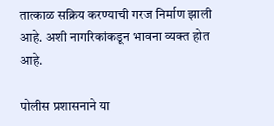तात्काळ सक्रिय करण्याची गरज निर्माण झाली आहे. अशी नागरिकांकडून भावना व्यक्त होत आहे.

पोलीस प्रशासनाने या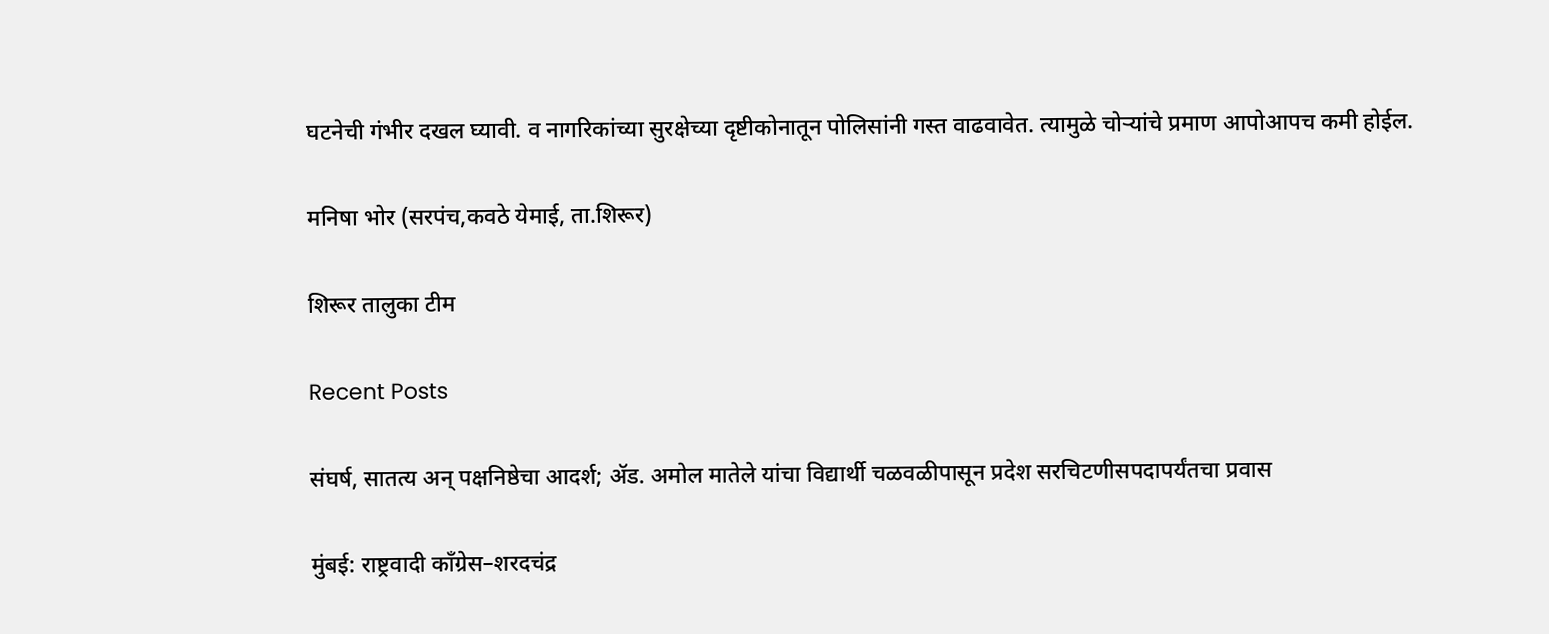घटनेची गंभीर दखल घ्यावी. व नागरिकांच्या सुरक्षेच्या दृष्टीकोनातून पोलिसांनी गस्त वाढवावेत. त्यामुळे चोऱ्यांचे प्रमाण आपोआपच कमी होईल.

मनिषा भोर (सरपंच,कवठे येमाई, ता.शिरूर)

शिरूर तालुका टीम

Recent Posts

संघर्ष, सातत्य अन् पक्षनिष्ठेचा आदर्श; ॲड. अमोल मातेले यांचा विद्यार्थी चळवळीपासून प्रदेश सरचिटणीसपदापर्यंतचा प्रवास

मुंबई: राष्ट्रवादी काँग्रेस–शरदचंद्र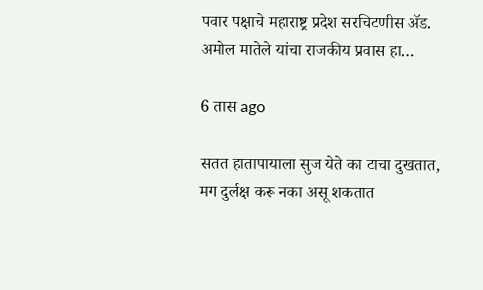पवार पक्षाचे महाराष्ट्र प्रदेश सरचिटणीस ॲड. अमोल मातेले यांचा राजकीय प्रवास हा…

6 तास ago

सतत हातापायाला सुज येते का टाचा दुखतात, मग दुर्लक्ष करू नका असू शकतात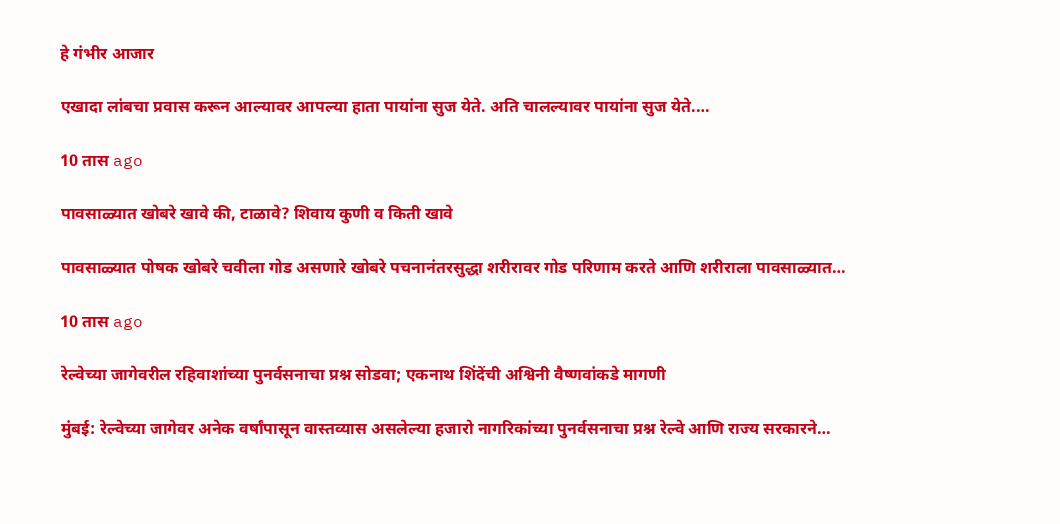हे गंभीर आजार

एखादा लांबचा प्रवास करून आल्यावर आपल्या हाता पायांना सुज येते. अति चालल्यावर पायांना सुज येते.…

10 तास ago

पावसाळ्यात खोबरे खावे की, टाळावे? शिवाय कुणी व किती खावे

पावसाळ्यात पोषक खोबरे चवीला गोड असणारे खोबरे पचनानंतरसुद्धा शरीरावर गोड परिणाम करते आणि शरीराला पावसाळ्यात…

10 तास ago

रेल्वेच्या जागेवरील रहिवाशांच्या पुनर्वसनाचा प्रश्न सोडवा; एकनाथ शिंदेंची अश्विनी वैष्णवांकडे मागणी

मुंबई: रेल्वेच्या जागेवर अनेक वर्षांपासून वास्तव्यास असलेल्या हजारो नागरिकांच्या पुनर्वसनाचा प्रश्न रेल्वे आणि राज्य सरकारने…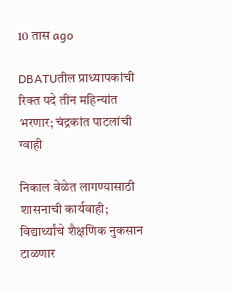10 तास ago

DBATUतील प्राध्यापकांची रिक्त पदे तीन महिन्यांत भरणार; चंद्रकांत पाटलांची ग्वाही

निकाल वेळेत लागण्यासाठी शासनाची कार्यवाही; विद्यार्थ्यांचे शैक्षणिक नुकसान टाळणार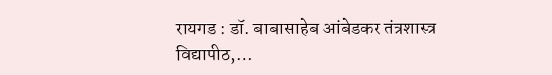रायगड : डॉ. बाबासाहेब आंबेडकर तंत्रशास्त्र विद्यापीठ,…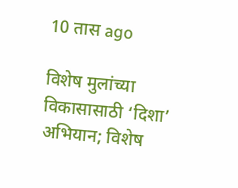10 तास ago

विशेष मुलांच्या विकासासाठी ‘दिशा’ अभियान; विशेष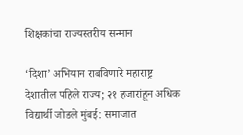शिक्षकांचा राज्यस्तरीय सन्मान

‘दिशा’ अभियान राबविणारे महाराष्ट्र देशातील पहिले राज्य; २१ हजारांहून अधिक विद्यार्थी जोडले मुंबई: समाजात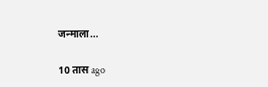जन्माला…

10 तास ago